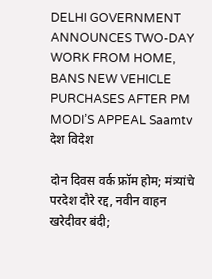DELHI GOVERNMENT ANNOUNCES TWO-DAY WORK FROM HOME, BANS NEW VEHICLE PURCHASES AFTER PM MODI’S APPEAL Saamtv
देश विदेश

दोन दिवस वर्क फ्रॉम होम; मंत्र्यांचे परदेश दौरे रद्द, नवीन वाहन खरेदीवर बंदी;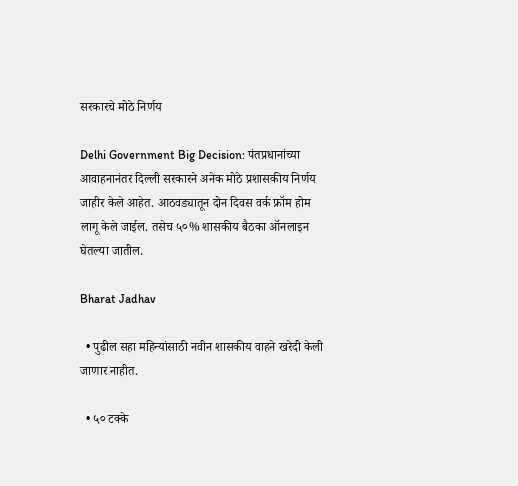सरकारचे मोठे निर्णय

Delhi Government Big Decision: पंतप्रधानांच्या आवाहनानंतर दिल्ली सरकारने अनेक मोठे प्रशासकीय निर्णय जाहीर केले आहेत. आठवड्यातून दोन दिवस वर्क फ्रॉम होम लागू केले जाईल. तसेच ५०% शासकीय बैठका ऑनलाइन घेतल्या जातील.

Bharat Jadhav

  • पुढील सहा महिन्यांसाठी नवीन शासकीय वाहने खरेदी केली जाणार नाहीत.

  • ५० टक्के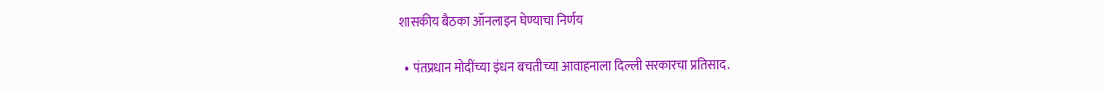शासकीय बैठका ऑनलाइन घेण्याचा निर्णय

  • पंतप्रधान मोदींच्या इंधन बचतीच्या आवाहनाला दिल्ली सरकारचा प्रतिसाद.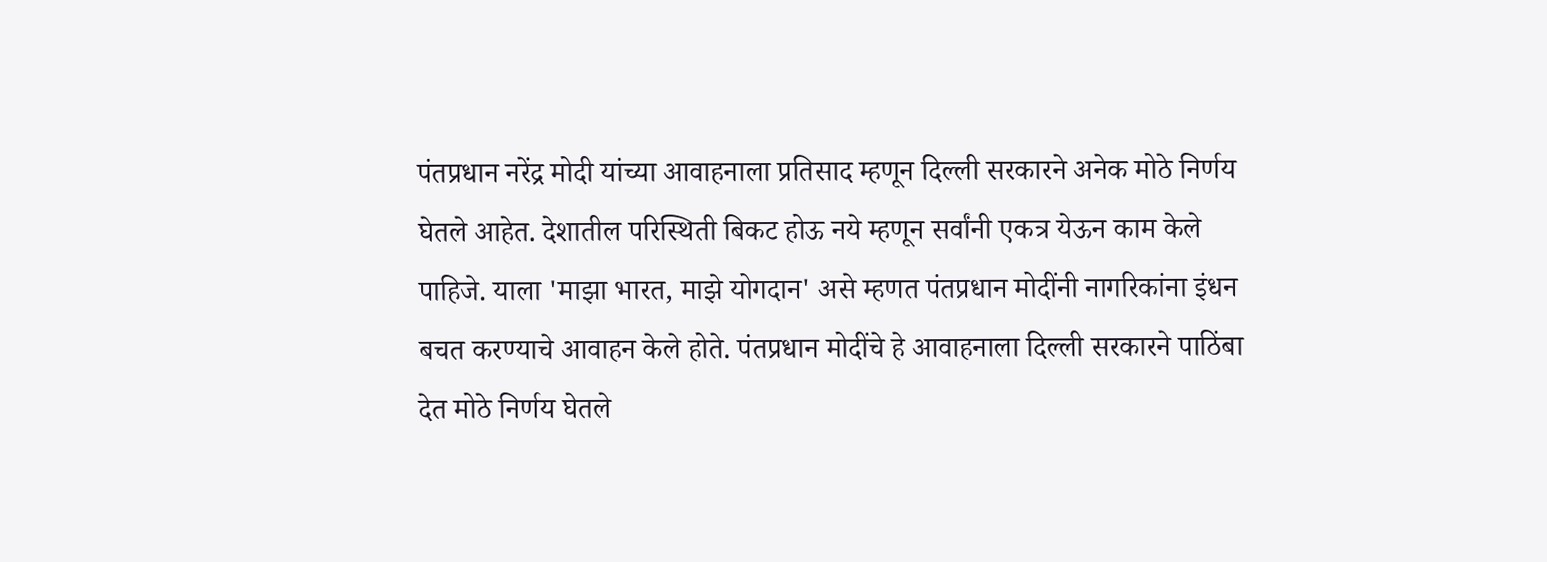पंतप्रधान नरेंद्र मोदी यांच्या आवाहनाला प्रतिसाद म्हणून दिल्ली सरकारने अनेक मोठे निर्णय घेतले आहेत. देशातील परिस्थिती बिकट होऊ नये म्हणून सर्वांनी एकत्र येऊन काम केले पाहिजे. याला 'माझा भारत, माझे योगदान' असे म्हणत पंतप्रधान मोदींनी नागरिकांना इंधन बचत करण्याचे आवाहन केले होते. पंतप्रधान मोदींचे हे आवाहनाला दिल्ली सरकारने पाठिंबा देत मोठे निर्णय घेतले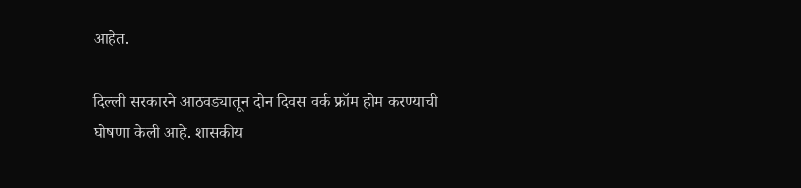आहेत.

दिल्ली सरकारने आठवड्यातून दोन दिवस वर्क फ्रॉम होम करण्याची घोषणा केली आहे. शासकीय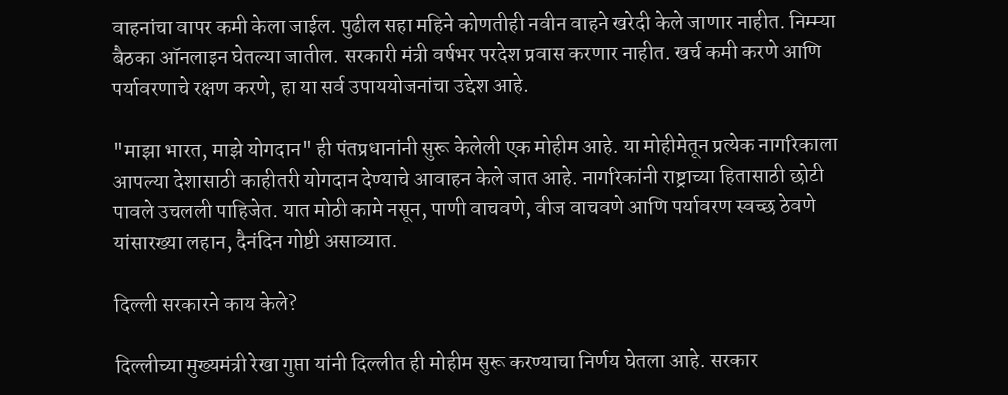वाहनांचा वापर कमी केला जाईल. पुढील सहा महिने कोणतीही नवीन वाहने खरेदी केले जाणार नाहीत. निम्म्या बैठका ऑनलाइन घेतल्या जातील. सरकारी मंत्री वर्षभर परदेश प्रवास करणार नाहीत. खर्च कमी करणे आणि पर्यावरणाचे रक्षण करणे, हा या सर्व उपाययोजनांचा उद्देश आहे.

"माझा भारत, माझे योगदान" ही पंतप्रधानांनी सुरू केलेली एक मोहीम आहे. या मोहीमेतून प्रत्येक नागरिकाला आपल्या देशासाठी काहीतरी योगदान देण्याचे आवाहन केले जात आहे. नागरिकांनी राष्ट्राच्या हितासाठी छोटी पावले उचलली पाहिजेत. यात मोठी कामे नसून, पाणी वाचवणे, वीज वाचवणे आणि पर्यावरण स्वच्छ ठेवणे यांसारख्या लहान, दैनंदिन गोष्टी असाव्यात.

दिल्ली सरकारने काय केले?

दिल्लीच्या मुख्यमंत्री रेखा गुप्ता यांनी दिल्लीत ही मोहीम सुरू करण्याचा निर्णय घेतला आहे. सरकार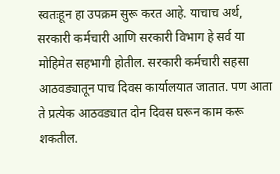स्वतःहून हा उपक्रम सुरू करत आहे. याचाच अर्थ, सरकारी कर्मचारी आणि सरकारी विभाग हे सर्व या मोहिमेत सहभागी होतील. सरकारी कर्मचारी सहसा आठवड्यातून पाच दिवस कार्यालयात जातात. पण आता ते प्रत्येक आठवड्यात दोन दिवस घरून काम करू शकतील.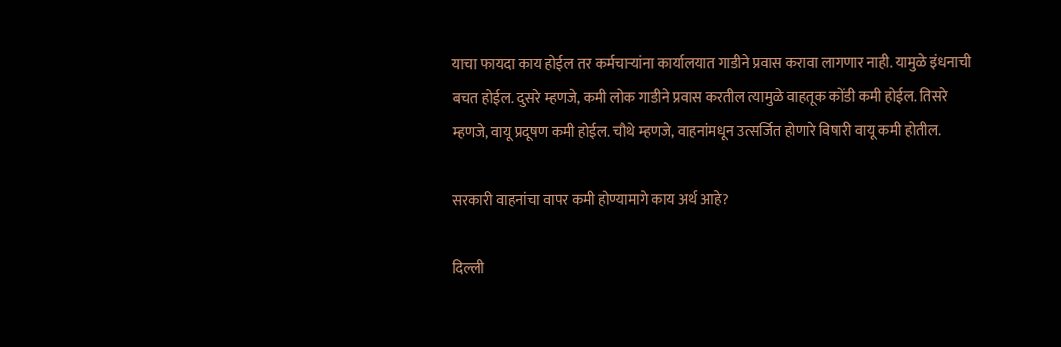याचा फायदा काय होईल तर कर्मचाऱ्यांना कार्यालयात गाडीने प्रवास करावा लागणार नाही. यामुळे इंधनाची बचत होईल. दुसरे म्हणजे, कमी लोक गाडीने प्रवास करतील त्यामुळे वाहतूक कोंडी कमी होईल. तिसरे म्हणजे, वायू प्रदूषण कमी होईल. चौथे म्हणजे, वाहनांमधून उत्सर्जित होणारे विषारी वायू कमी होतील.

सरकारी वाहनांचा वापर कमी होण्यामागे काय अर्थ आहे?

दिल्ली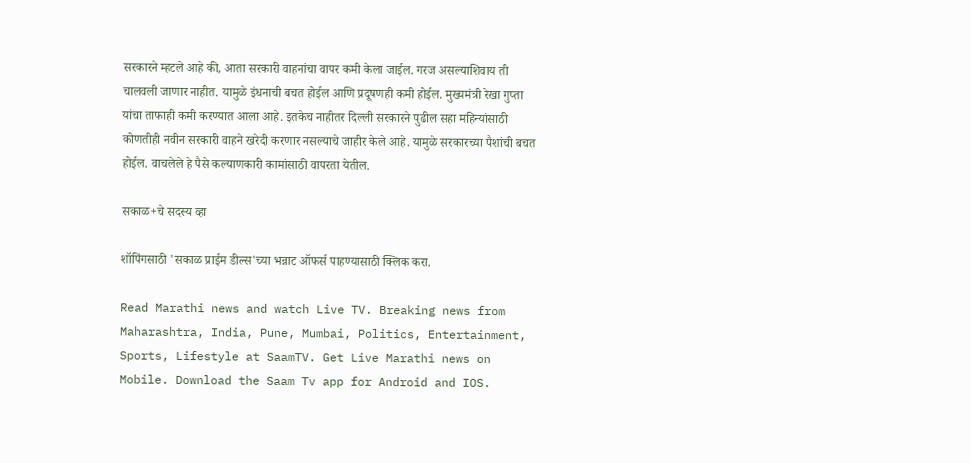सरकारने म्हटले आहे की, आता सरकारी वाहनांचा वापर कमी केला जाईल. गरज असल्याशिवाय ती चालवली जाणार नाहीत. यामुळे इंधनाची बचत होईल आणि प्रदूषणही कमी होईल. मुख्यमंत्री रेखा गुप्ता यांचा ताफाही कमी करण्यात आला आहे. इतकेच नाहीतर दिल्ली सरकारने पुढील सहा महिन्यांसाठी कोणतीही नवीन सरकारी वाहने खरेदी करणार नसल्याचे जाहीर केले आहे. यामुळे सरकारच्या पैशांची बचत होईल. वाचलेले हे पैसे कल्याणकारी कामांसाठी वापरता येतील.

सकाळ+चे सदस्य व्हा

शॉपिंगसाठी 'सकाळ प्राईम डील्स'च्या भन्नाट ऑफर्स पाहण्यासाठी क्लिक करा.

Read Marathi news and watch Live TV. Breaking news from Maharashtra, India, Pune, Mumbai, Politics, Entertainment, Sports, Lifestyle at SaamTV. Get Live Marathi news on Mobile. Download the Saam Tv app for Android and IOS.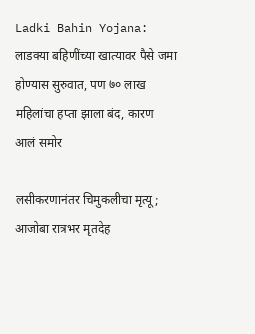Ladki Bahin Yojana: लाडक्या बहिणींच्या खात्यावर पैसे जमा होण्यास सुरुवात, पण ७० लाख महिलांचा हप्ता झाला बंद, कारण आलं समोर

लसीकरणानंतर चिमुकलीचा मृत्यू; आजोबा रात्रभर मृतदेह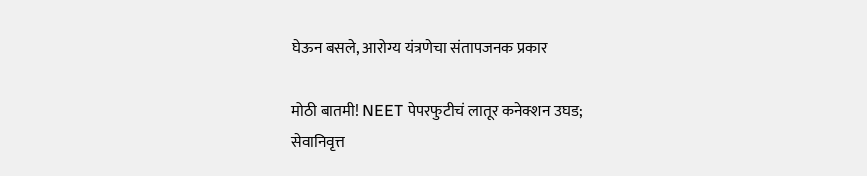घेऊन बसले, आरोग्य यंत्रणेचा संतापजनक प्रकार

मोठी बातमी! NEET पेपरफुटीचं लातूर कनेक्शन उघड; सेवानिवृत्त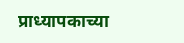प्राध्यापकाच्या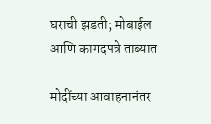घराची झडती; मोबाईल आणि कागदपत्रे ताब्यात

मोदींच्या आवाहनानंतर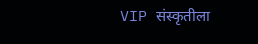VIP संस्कृतीला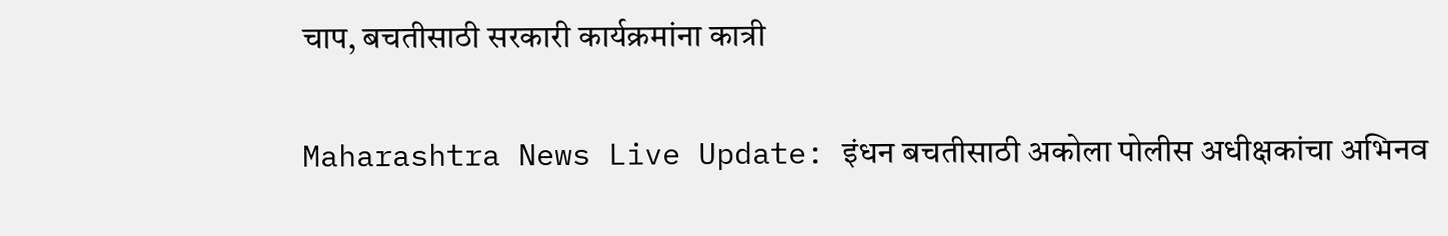चाप, बचतीसाठी सरकारी कार्यक्रमांना कात्री

Maharashtra News Live Update: इंधन बचतीसाठी अकोला पोलीस अधीक्षकांचा अभिनव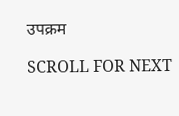उपक्रम

SCROLL FOR NEXT